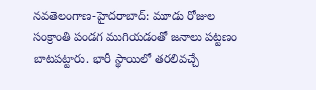నవతెలంగాణ-హైదరాబాద్: మూడు రోజుల సంక్రాంతి పండగ ముగియడంతో జనాలు పట్టణం బాటపట్టారు. భారీ స్థాయిలో తరలివచ్చే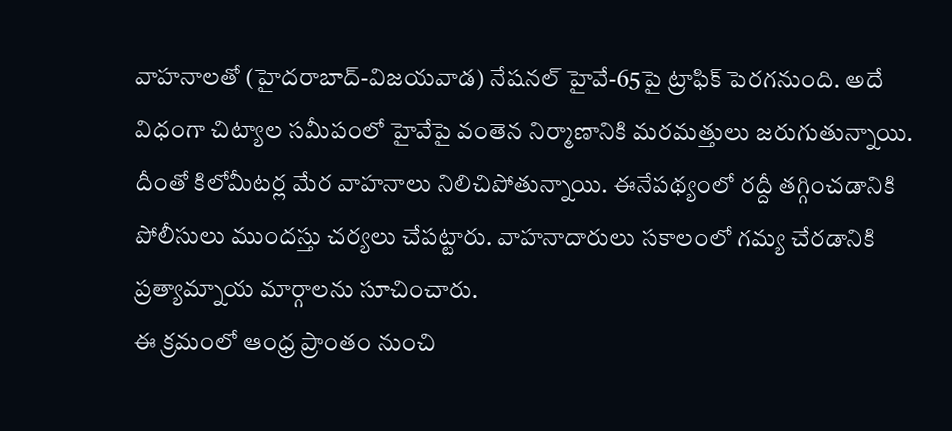వాహనాలతో (హైదరాబాద్-విజయవాడ) నేషనల్ హైవే-65పై ట్రాఫిక్ పెరగనుంది. అదే విధంగా చిట్యాల సమీపంలో హైవేపై వంతెన నిర్మాణానికి మరమత్తులు జరుగుతున్నాయి. దీంతో కిలోమీటర్ల మేర వాహనాలు నిలిచిపోతున్నాయి. ఈనేపథ్యంలో రద్దీ తగ్గించడానికి పోలీసులు ముందస్తు చర్యలు చేపట్టారు. వాహనాదారులు సకాలంలో గమ్య చేరడానికి ప్రత్యామ్నాయ మార్గాలను సూచించారు.
ఈ క్రమంలో ఆంధ్ర ప్రాంతం నుంచి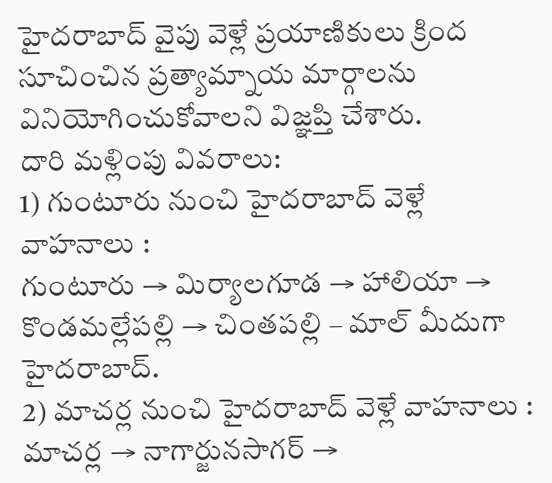హైదరాబాద్ వైపు వెళ్లే ప్రయాణికులు క్రింద సూచించిన ప్రత్యామ్నాయ మార్గాలను వినియోగించుకోవాలని విజ్ఞప్తి చేశారు.
దారి మళ్లింపు వివరాలు:
1) గుంటూరు నుంచి హైదరాబాద్ వెళ్లే వాహనాలు :
గుంటూరు → మిర్యాలగూడ → హాలియా → కొండమల్లేపల్లి → చింతపల్లి – మాల్ మీదుగా హైదరాబాద్.
2) మాచర్ల నుంచి హైదరాబాద్ వెళ్లే వాహనాలు :
మాచర్ల → నాగార్జునసాగర్ →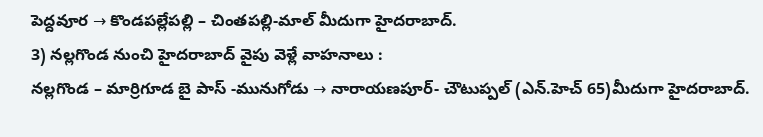పెద్దవూర → కొండపల్లేపల్లి – చింతపల్లి-మాల్ మీదుగా హైదరాబాద్.
3) నల్లగొండ నుంచి హైదరాబాద్ వైపు వెళ్లే వాహనాలు :
నల్లగొండ – మార్రిగూడ బై పాస్ -మునుగోడు → నారాయణపూర్- చౌటుప్పల్ (ఎన్.హెచ్ 65)మీదుగా హైదరాబాద్.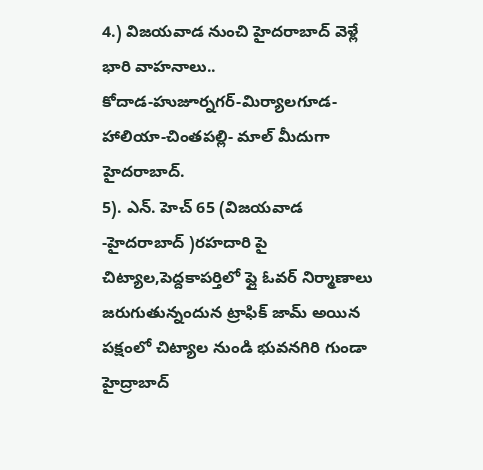4.) విజయవాడ నుంచి హైదరాబాద్ వెళ్లే భారి వాహనాలు..
కోదాడ-హుజూర్నగర్-మిర్యాలగూడ-హాలియా-చింతపల్లి- మాల్ మీదుగా హైదరాబాద్.
5). ఎన్. హెచ్ 65 (విజయవాడ -హైదరాబాద్ )రహదారి పై చిట్యాల,పెద్దకాపర్తిలో ప్లై ఓవర్ నిర్మాణాలు జరుగుతున్నందున ట్రాఫిక్ జామ్ అయిన పక్షంలో చిట్యాల నుండి భువనగిరి గుండా హైద్రాబాద్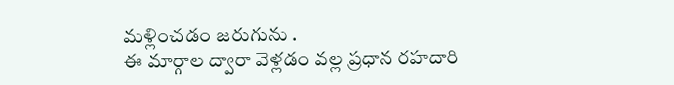మళ్లించడం జరుగును .
ఈ మార్గాల ద్వారా వెళ్లడం వల్ల ప్రధాన రహదారి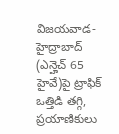విజయవాడ-హైద్రాబాద్ (ఎన్హెచ్ 65 హైవే)పై ట్రాఫిక్ ఒత్తిడి తగ్గి, ప్రయాణికులు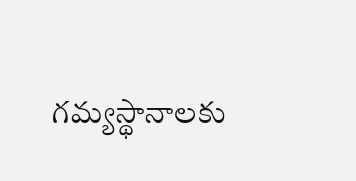గమ్యస్థానాలకు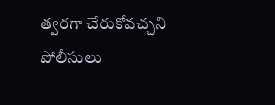త్వరగా చేరుకోవచ్చని పోలీసులు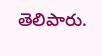తెలిపారు.